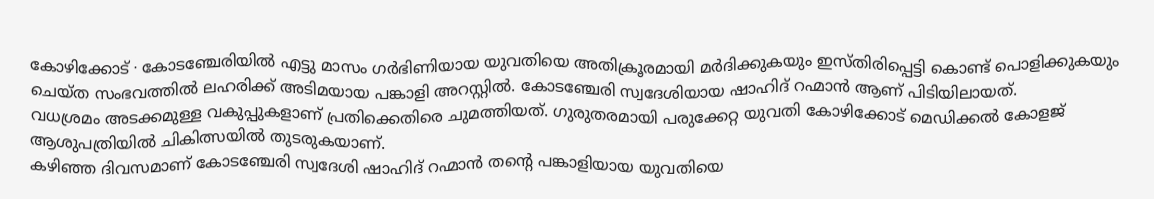കോഴിക്കോട് ∙ കോടഞ്ചേരിയിൽ എട്ടു മാസം ഗർഭിണിയായ യുവതിയെ അതിക്രൂരമായി മർദിക്കുകയും ഇസ്തിരിപ്പെട്ടി കൊണ്ട് പൊളിക്കുകയും ചെയ്ത സംഭവത്തിൽ ലഹരിക്ക് അടിമയായ പങ്കാളി അറസ്റ്റിൽ. കോടഞ്ചേരി സ്വദേശിയായ ഷാഹിദ് റഹ്മാൻ ആണ് പിടിയിലായത്.
വധശ്രമം അടക്കമുള്ള വകുപ്പുകളാണ് പ്രതിക്കെതിരെ ചുമത്തിയത്. ഗുരുതരമായി പരുക്കേറ്റ യുവതി കോഴിക്കോട് മെഡിക്കൽ കോളജ് ആശുപത്രിയിൽ ചികിത്സയിൽ തുടരുകയാണ്.
കഴിഞ്ഞ ദിവസമാണ് കോടഞ്ചേരി സ്വദേശി ഷാഹിദ് റഹ്മാൻ തന്റെ പങ്കാളിയായ യുവതിയെ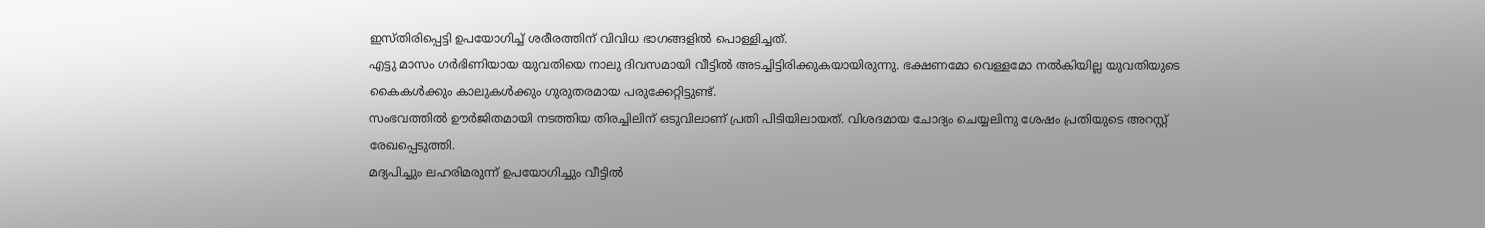ഇസ്തിരിപ്പെട്ടി ഉപയോഗിച്ച് ശരീരത്തിന് വിവിധ ഭാഗങ്ങളിൽ പൊള്ളിച്ചത്.
എട്ടു മാസം ഗർഭിണിയായ യുവതിയെ നാലു ദിവസമായി വീട്ടിൽ അടച്ചിട്ടിരിക്കുകയായിരുന്നു. ഭക്ഷണമോ വെള്ളമോ നൽകിയില്ല യുവതിയുടെ കൈകൾക്കും കാലുകൾക്കും ഗുരുതരമായ പരുക്കേറ്റിട്ടുണ്ട്.
സംഭവത്തിൽ ഊർജിതമായി നടത്തിയ തിരച്ചിലിന് ഒടുവിലാണ് പ്രതി പിടിയിലായത്. വിശദമായ ചോദ്യം ചെയ്യലിനു ശേഷം പ്രതിയുടെ അറസ്റ്റ് രേഖപ്പെടുത്തി.
മദ്യപിച്ചും ലഹരിമരുന്ന് ഉപയോഗിച്ചും വീട്ടിൽ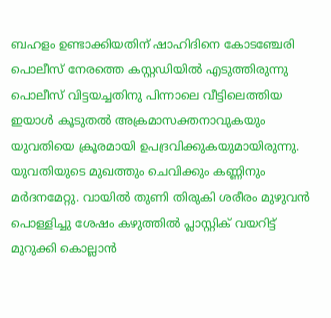ബഹളം ഉണ്ടാക്കിയതിന് ഷാഹിദിനെ കോടഞ്ചേരി പൊലീസ് നേരത്തെ കസ്റ്റഡിയിൽ എടുത്തിരുന്നു പൊലീസ് വിട്ടയച്ചതിനു പിന്നാലെ വീട്ടിലെത്തിയ ഇയാൾ കൂടുതൽ അക്രമാസക്തനാവുകയും യുവതിയെ ക്രൂരമായി ഉപദ്രവിക്കുകയുമായിരുന്നു.
യുവതിയുടെ മുഖത്തും ചെവിക്കും കണ്ണിനും മർദനമേറ്റു. വായിൽ തുണി തിരുകി ശരീരം മുഴുവൻ പൊള്ളിച്ചു ശേഷം കഴുത്തിൽ പ്ലാസ്റ്റിക് വയറിട്ട് മുറുക്കി കൊല്ലാൻ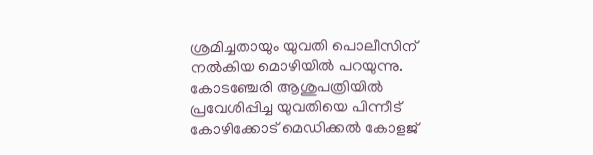ശ്രമിച്ചതായും യുവതി പൊലീസിന് നൽകിയ മൊഴിയിൽ പറയുന്നു.
കോടഞ്ചേരി ആശുപത്രിയിൽ പ്രവേശിപ്പിച്ച യുവതിയെ പിന്നീട് കോഴിക്കോട് മെഡിക്കൽ കോളജ്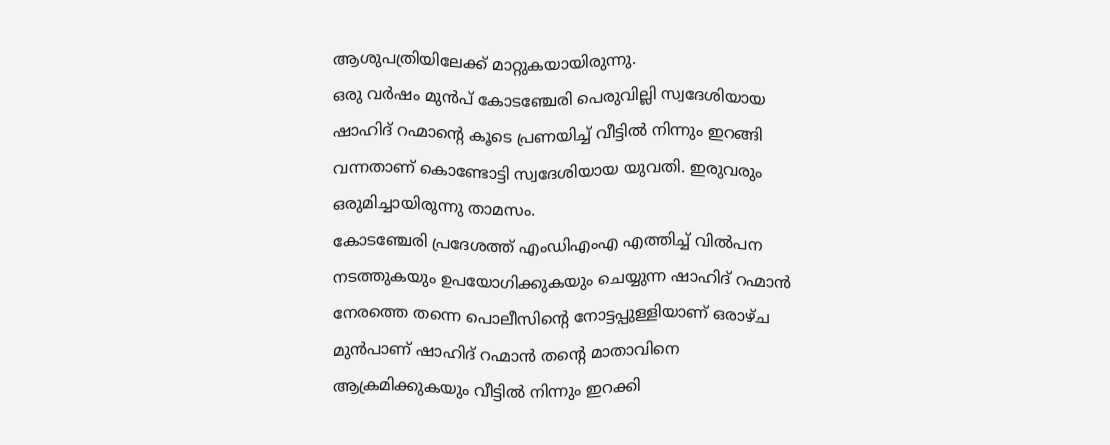ആശുപത്രിയിലേക്ക് മാറ്റുകയായിരുന്നു.
ഒരു വർഷം മുൻപ് കോടഞ്ചേരി പെരുവില്ലി സ്വദേശിയായ ഷാഹിദ് റഹ്മാന്റെ കൂടെ പ്രണയിച്ച് വീട്ടിൽ നിന്നും ഇറങ്ങി വന്നതാണ് കൊണ്ടോട്ടി സ്വദേശിയായ യുവതി. ഇരുവരും ഒരുമിച്ചായിരുന്നു താമസം.
കോടഞ്ചേരി പ്രദേശത്ത് എംഡിഎംഎ എത്തിച്ച് വിൽപന നടത്തുകയും ഉപയോഗിക്കുകയും ചെയ്യുന്ന ഷാഹിദ് റഹ്മാൻ നേരത്തെ തന്നെ പൊലീസിന്റെ നോട്ടപ്പുള്ളിയാണ് ഒരാഴ്ച മുൻപാണ് ഷാഹിദ് റഹ്മാൻ തന്റെ മാതാവിനെ ആക്രമിക്കുകയും വീട്ടിൽ നിന്നും ഇറക്കി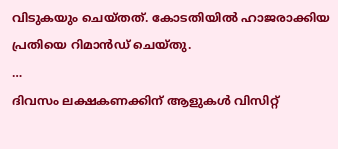വിടുകയും ചെയ്തത്. കോടതിയിൽ ഹാജരാക്കിയ പ്രതിയെ റിമാൻഡ് ചെയ്തു.
…
ദിവസം ലക്ഷകണക്കിന് ആളുകൾ വിസിറ്റ്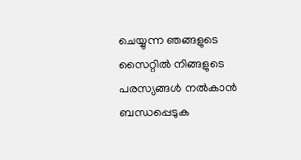ചെയ്യുന്ന ഞങ്ങളുടെ സൈറ്റിൽ നിങ്ങളുടെ പരസ്യങ്ങൾ നൽകാൻ ബന്ധപ്പെടുക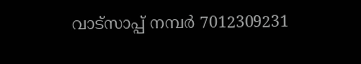വാട്സാപ്പ് നമ്പർ 7012309231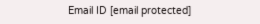Email ID [email protected]